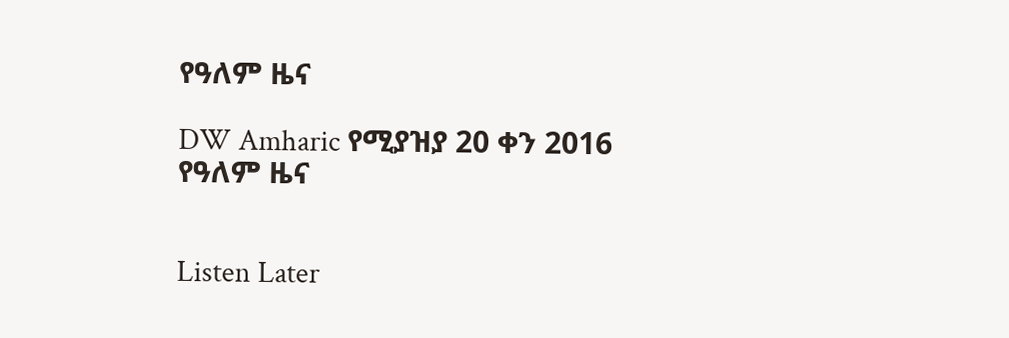የዓለም ዜና

DW Amharic የሚያዝያ 20 ቀን 2016 የዓለም ዜና


Listen Later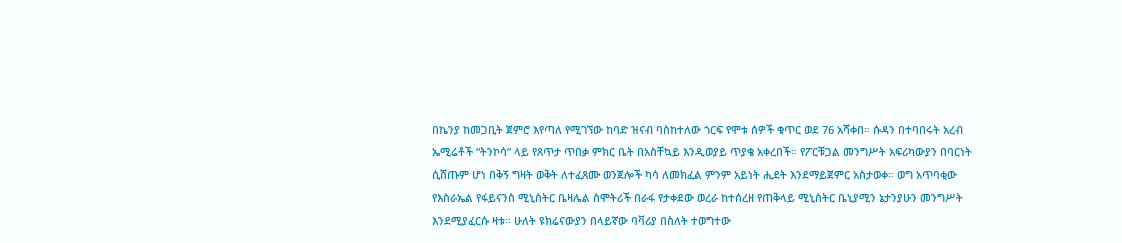በኬንያ ከመጋቢት ጀምሮ እየጣለ የሚገኘው ከባድ ዝናብ ባስከተለው ጎርፍ የሞቱ ሰዎች ቁጥር ወደ 76 አሻቀበ። ሱዳን በተባበሩት አረብ ኤሚሬቶች “ትንኮሳ” ላይ የጸጥታ ጥበቃ ምክር ቤት በአስቸኳይ እንዲወያይ ጥያቄ አቀረበች። የፖርቹጋል መንግሥት አፍሪካውያን በባርነት ሲሸጡም ሆነ በቅኝ ግዛት ወቅት ለተፈጸሙ ወንጀሎች ካሳ ለመክፈል ምንም አይነት ሒደት እንደማይጀምር አስታወቀ። ወግ አጥባቂው የእስራኤል የፋይናንስ ሚኒስትር ቤዛሌል ስሞትሪች በራፋ የታቀደው ወረራ ከተሰረዘ የጠቅላይ ሚኒስትር ቤኒያሚን ኔታንያሁን መንግሥት እንደሚያፈርሱ ዛቱ። ሁለት ዩክሬናውያን በላይኛው ባቫሪያ በስለት ተወግተው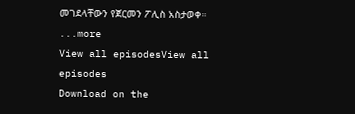መገደላቸውን የጀርመን ፖሊስ አስታወቀ።
...more
View all episodesView all episodes
Download on the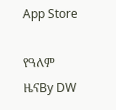App Store

የዓለም ዜናBy DW